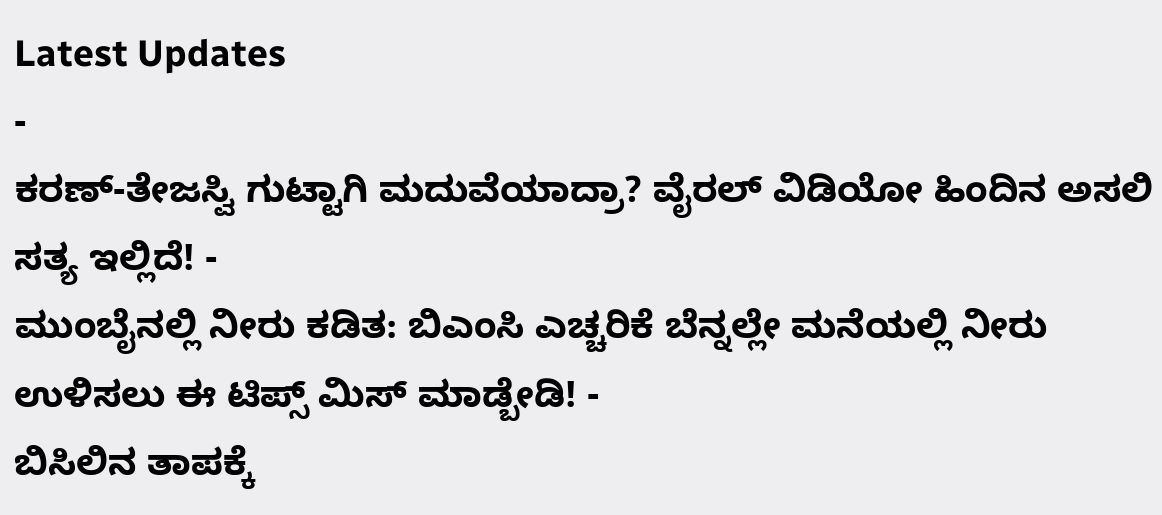Latest Updates
-
ಕರಣ್-ತೇಜಸ್ವಿ ಗುಟ್ಟಾಗಿ ಮದುವೆಯಾದ್ರಾ? ವೈರಲ್ ವಿಡಿಯೋ ಹಿಂದಿನ ಅಸಲಿ ಸತ್ಯ ಇಲ್ಲಿದೆ! -
ಮುಂಬೈನಲ್ಲಿ ನೀರು ಕಡಿತ: ಬಿಎಂಸಿ ಎಚ್ಚರಿಕೆ ಬೆನ್ನಲ್ಲೇ ಮನೆಯಲ್ಲಿ ನೀರು ಉಳಿಸಲು ಈ ಟಿಪ್ಸ್ ಮಿಸ್ ಮಾಡ್ಬೇಡಿ! -
ಬಿಸಿಲಿನ ತಾಪಕ್ಕೆ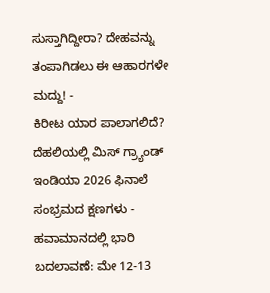ಸುಸ್ತಾಗಿದ್ದೀರಾ? ದೇಹವನ್ನು ತಂಪಾಗಿಡಲು ಈ ಆಹಾರಗಳೇ ಮದ್ದು! -
ಕಿರೀಟ ಯಾರ ಪಾಲಾಗಲಿದೆ? ದೆಹಲಿಯಲ್ಲಿ ಮಿಸ್ ಗ್ರ್ಯಾಂಡ್ ಇಂಡಿಯಾ 2026 ಫಿನಾಲೆ ಸಂಭ್ರಮದ ಕ್ಷಣಗಳು -
ಹವಾಮಾನದಲ್ಲಿ ಭಾರಿ ಬದಲಾವಣೆ: ಮೇ 12-13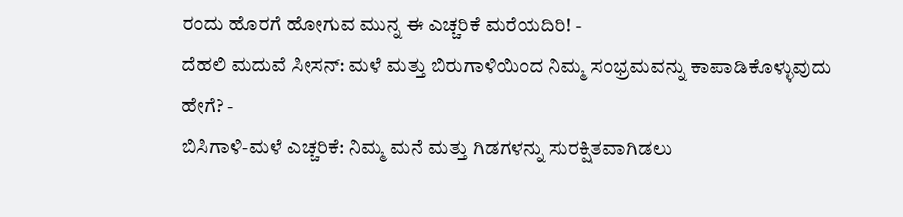ರಂದು ಹೊರಗೆ ಹೋಗುವ ಮುನ್ನ ಈ ಎಚ್ಚರಿಕೆ ಮರೆಯದಿರಿ! -
ದೆಹಲಿ ಮದುವೆ ಸೀಸನ್: ಮಳೆ ಮತ್ತು ಬಿರುಗಾಳಿಯಿಂದ ನಿಮ್ಮ ಸಂಭ್ರಮವನ್ನು ಕಾಪಾಡಿಕೊಳ್ಳುವುದು ಹೇಗೆ? -
ಬಿಸಿಗಾಳಿ-ಮಳೆ ಎಚ್ಚರಿಕೆ: ನಿಮ್ಮ ಮನೆ ಮತ್ತು ಗಿಡಗಳನ್ನು ಸುರಕ್ಷಿತವಾಗಿಡಲು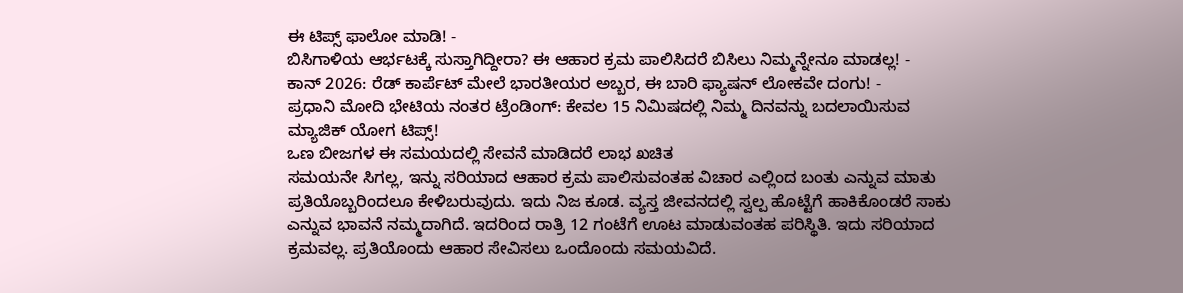ಈ ಟಿಪ್ಸ್ ಫಾಲೋ ಮಾಡಿ! -
ಬಿಸಿಗಾಳಿಯ ಆರ್ಭಟಕ್ಕೆ ಸುಸ್ತಾಗಿದ್ದೀರಾ? ಈ ಆಹಾರ ಕ್ರಮ ಪಾಲಿಸಿದರೆ ಬಿಸಿಲು ನಿಮ್ಮನ್ನೇನೂ ಮಾಡಲ್ಲ! -
ಕಾನ್ 2026: ರೆಡ್ ಕಾರ್ಪೆಟ್ ಮೇಲೆ ಭಾರತೀಯರ ಅಬ್ಬರ, ಈ ಬಾರಿ ಫ್ಯಾಷನ್ ಲೋಕವೇ ದಂಗು! -
ಪ್ರಧಾನಿ ಮೋದಿ ಭೇಟಿಯ ನಂತರ ಟ್ರೆಂಡಿಂಗ್: ಕೇವಲ 15 ನಿಮಿಷದಲ್ಲಿ ನಿಮ್ಮ ದಿನವನ್ನು ಬದಲಾಯಿಸುವ ಮ್ಯಾಜಿಕ್ ಯೋಗ ಟಿಪ್ಸ್!
ಒಣ ಬೀಜಗಳ ಈ ಸಮಯದಲ್ಲಿ ಸೇವನೆ ಮಾಡಿದರೆ ಲಾಭ ಖಚಿತ
ಸಮಯನೇ ಸಿಗಲ್ಲ, ಇನ್ನು ಸರಿಯಾದ ಆಹಾರ ಕ್ರಮ ಪಾಲಿಸುವಂತಹ ವಿಚಾರ ಎಲ್ಲಿಂದ ಬಂತು ಎನ್ನುವ ಮಾತು ಪ್ರತಿಯೊಬ್ಬರಿಂದಲೂ ಕೇಳಿಬರುವುದು. ಇದು ನಿಜ ಕೂಡ. ವ್ಯಸ್ತ ಜೀವನದಲ್ಲಿ ಸ್ವಲ್ಪ ಹೊಟ್ಟೆಗೆ ಹಾಕಿಕೊಂಡರೆ ಸಾಕು ಎನ್ನುವ ಭಾವನೆ ನಮ್ಮದಾಗಿದೆ. ಇದರಿಂದ ರಾತ್ರಿ 12 ಗಂಟೆಗೆ ಊಟ ಮಾಡುವಂತಹ ಪರಿಸ್ಥಿತಿ. ಇದು ಸರಿಯಾದ ಕ್ರಮವಲ್ಲ. ಪ್ರತಿಯೊಂದು ಆಹಾರ ಸೇವಿಸಲು ಒಂದೊಂದು ಸಮಯವಿದೆ.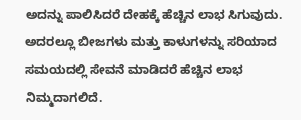ಅದನ್ನು ಪಾಲಿಸಿದರೆ ದೇಹಕ್ಕೆ ಹೆಚ್ಚಿನ ಲಾಭ ಸಿಗುವುದು. ಅದರಲ್ಲೂ ಬೀಜಗಳು ಮತ್ತು ಕಾಳುಗಳನ್ನು ಸರಿಯಾದ ಸಮಯದಲ್ಲಿ ಸೇವನೆ ಮಾಡಿದರೆ ಹೆಚ್ಚಿನ ಲಾಭ ನಿಮ್ಮದಾಗಲಿದೆ.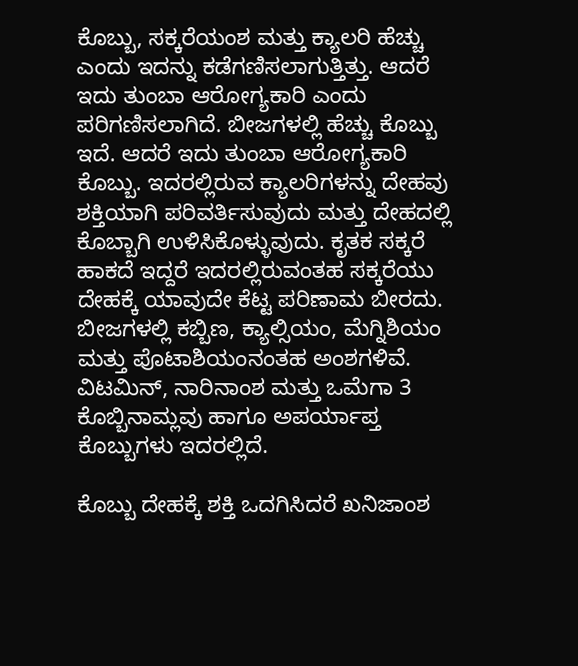ಕೊಬ್ಬು, ಸಕ್ಕರೆಯಂಶ ಮತ್ತು ಕ್ಯಾಲರಿ ಹೆಚ್ಚು ಎಂದು ಇದನ್ನು ಕಡೆಗಣಿಸಲಾಗುತ್ತಿತ್ತು. ಆದರೆ ಇದು ತುಂಬಾ ಆರೋಗ್ಯಕಾರಿ ಎಂದು ಪರಿಗಣಿಸಲಾಗಿದೆ. ಬೀಜಗಳಲ್ಲಿ ಹೆಚ್ಚು ಕೊಬ್ಬು ಇದೆ. ಆದರೆ ಇದು ತುಂಬಾ ಆರೋಗ್ಯಕಾರಿ ಕೊಬ್ಬು. ಇದರಲ್ಲಿರುವ ಕ್ಯಾಲರಿಗಳನ್ನು ದೇಹವು ಶಕ್ತಿಯಾಗಿ ಪರಿವರ್ತಿಸುವುದು ಮತ್ತು ದೇಹದಲ್ಲಿ ಕೊಬ್ಬಾಗಿ ಉಳಿಸಿಕೊಳ್ಳುವುದು. ಕೃತಕ ಸಕ್ಕರೆ ಹಾಕದೆ ಇದ್ದರೆ ಇದರಲ್ಲಿರುವಂತಹ ಸಕ್ಕರೆಯು ದೇಹಕ್ಕೆ ಯಾವುದೇ ಕೆಟ್ಟ ಪರಿಣಾಮ ಬೀರದು. ಬೀಜಗಳಲ್ಲಿ ಕಬ್ಬಿಣ, ಕ್ಯಾಲ್ಸಿಯಂ, ಮೆಗ್ನಿಶಿಯಂ ಮತ್ತು ಪೊಟಾಶಿಯಂನಂತಹ ಅಂಶಗಳಿವೆ. ವಿಟಮಿನ್, ನಾರಿನಾಂಶ ಮತ್ತು ಒಮೆಗಾ 3 ಕೊಬ್ಬಿನಾಮ್ಲವು ಹಾಗೂ ಅಪರ್ಯಾಪ್ತ ಕೊಬ್ಬುಗಳು ಇದರಲ್ಲಿದೆ.

ಕೊಬ್ಬು ದೇಹಕ್ಕೆ ಶಕ್ತಿ ಒದಗಿಸಿದರೆ ಖನಿಜಾಂಶ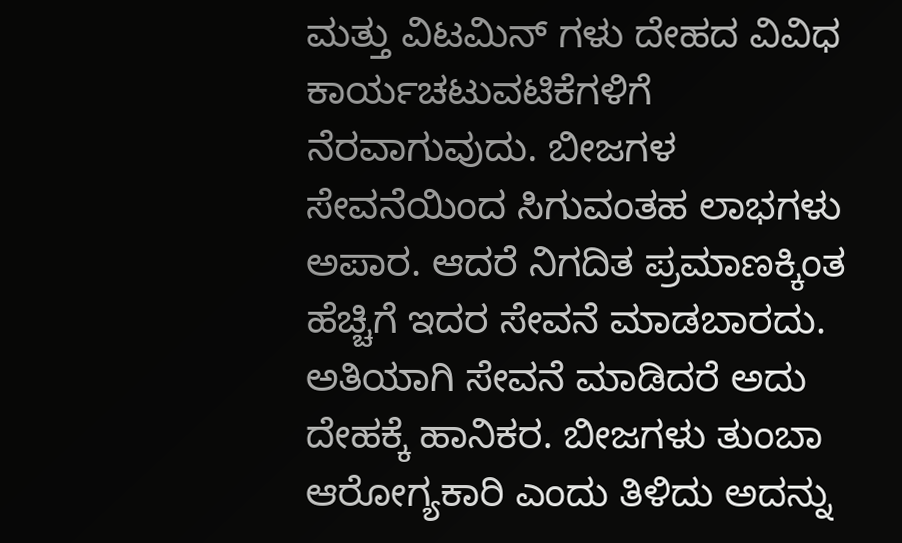ಮತ್ತು ವಿಟಮಿನ್ ಗಳು ದೇಹದ ವಿವಿಧ ಕಾರ್ಯಚಟುವಟಿಕೆಗಳಿಗೆ ನೆರವಾಗುವುದು. ಬೀಜಗಳ ಸೇವನೆಯಿಂದ ಸಿಗುವಂತಹ ಲಾಭಗಳು ಅಪಾರ. ಆದರೆ ನಿಗದಿತ ಪ್ರಮಾಣಕ್ಕಿಂತ ಹೆಚ್ಚಿಗೆ ಇದರ ಸೇವನೆ ಮಾಡಬಾರದು. ಅತಿಯಾಗಿ ಸೇವನೆ ಮಾಡಿದರೆ ಅದು ದೇಹಕ್ಕೆ ಹಾನಿಕರ. ಬೀಜಗಳು ತುಂಬಾ ಆರೋಗ್ಯಕಾರಿ ಎಂದು ತಿಳಿದು ಅದನ್ನು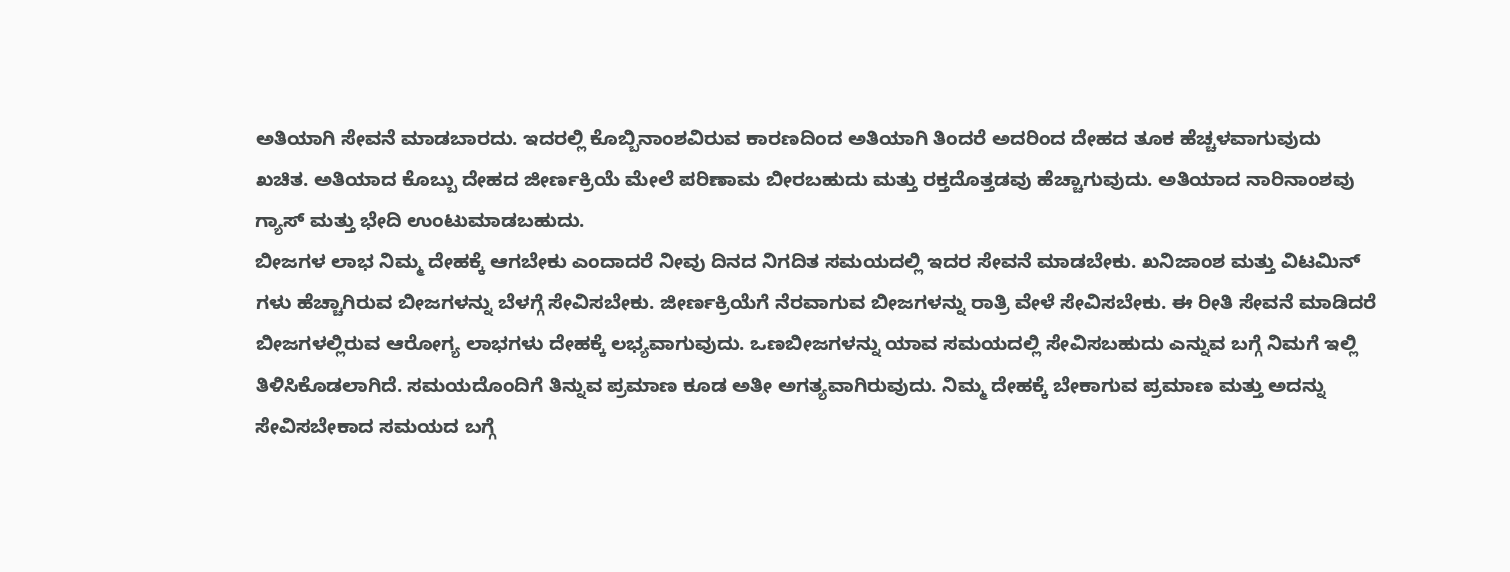ಅತಿಯಾಗಿ ಸೇವನೆ ಮಾಡಬಾರದು. ಇದರಲ್ಲಿ ಕೊಬ್ಬಿನಾಂಶವಿರುವ ಕಾರಣದಿಂದ ಅತಿಯಾಗಿ ತಿಂದರೆ ಅದರಿಂದ ದೇಹದ ತೂಕ ಹೆಚ್ಚಳವಾಗುವುದು ಖಚಿತ. ಅತಿಯಾದ ಕೊಬ್ಬು ದೇಹದ ಜೀರ್ಣಕ್ರಿಯೆ ಮೇಲೆ ಪರಿಣಾಮ ಬೀರಬಹುದು ಮತ್ತು ರಕ್ತದೊತ್ತಡವು ಹೆಚ್ಚಾಗುವುದು. ಅತಿಯಾದ ನಾರಿನಾಂಶವು ಗ್ಯಾಸ್ ಮತ್ತು ಭೇದಿ ಉಂಟುಮಾಡಬಹುದು.
ಬೀಜಗಳ ಲಾಭ ನಿಮ್ಮ ದೇಹಕ್ಕೆ ಆಗಬೇಕು ಎಂದಾದರೆ ನೀವು ದಿನದ ನಿಗದಿತ ಸಮಯದಲ್ಲಿ ಇದರ ಸೇವನೆ ಮಾಡಬೇಕು. ಖನಿಜಾಂಶ ಮತ್ತು ವಿಟಮಿನ್ ಗಳು ಹೆಚ್ಚಾಗಿರುವ ಬೀಜಗಳನ್ನು ಬೆಳಗ್ಗೆ ಸೇವಿಸಬೇಕು. ಜೀರ್ಣಕ್ರಿಯೆಗೆ ನೆರವಾಗುವ ಬೀಜಗಳನ್ನು ರಾತ್ರಿ ವೇಳೆ ಸೇವಿಸಬೇಕು. ಈ ರೀತಿ ಸೇವನೆ ಮಾಡಿದರೆ ಬೀಜಗಳಲ್ಲಿರುವ ಆರೋಗ್ಯ ಲಾಭಗಳು ದೇಹಕ್ಕೆ ಲಭ್ಯವಾಗುವುದು. ಒಣಬೀಜಗಳನ್ನು ಯಾವ ಸಮಯದಲ್ಲಿ ಸೇವಿಸಬಹುದು ಎನ್ನುವ ಬಗ್ಗೆ ನಿಮಗೆ ಇಲ್ಲಿ ತಿಳಿಸಿಕೊಡಲಾಗಿದೆ. ಸಮಯದೊಂದಿಗೆ ತಿನ್ನುವ ಪ್ರಮಾಣ ಕೂಡ ಅತೀ ಅಗತ್ಯವಾಗಿರುವುದು. ನಿಮ್ಮ ದೇಹಕ್ಕೆ ಬೇಕಾಗುವ ಪ್ರಮಾಣ ಮತ್ತು ಅದನ್ನು ಸೇವಿಸಬೇಕಾದ ಸಮಯದ ಬಗ್ಗೆ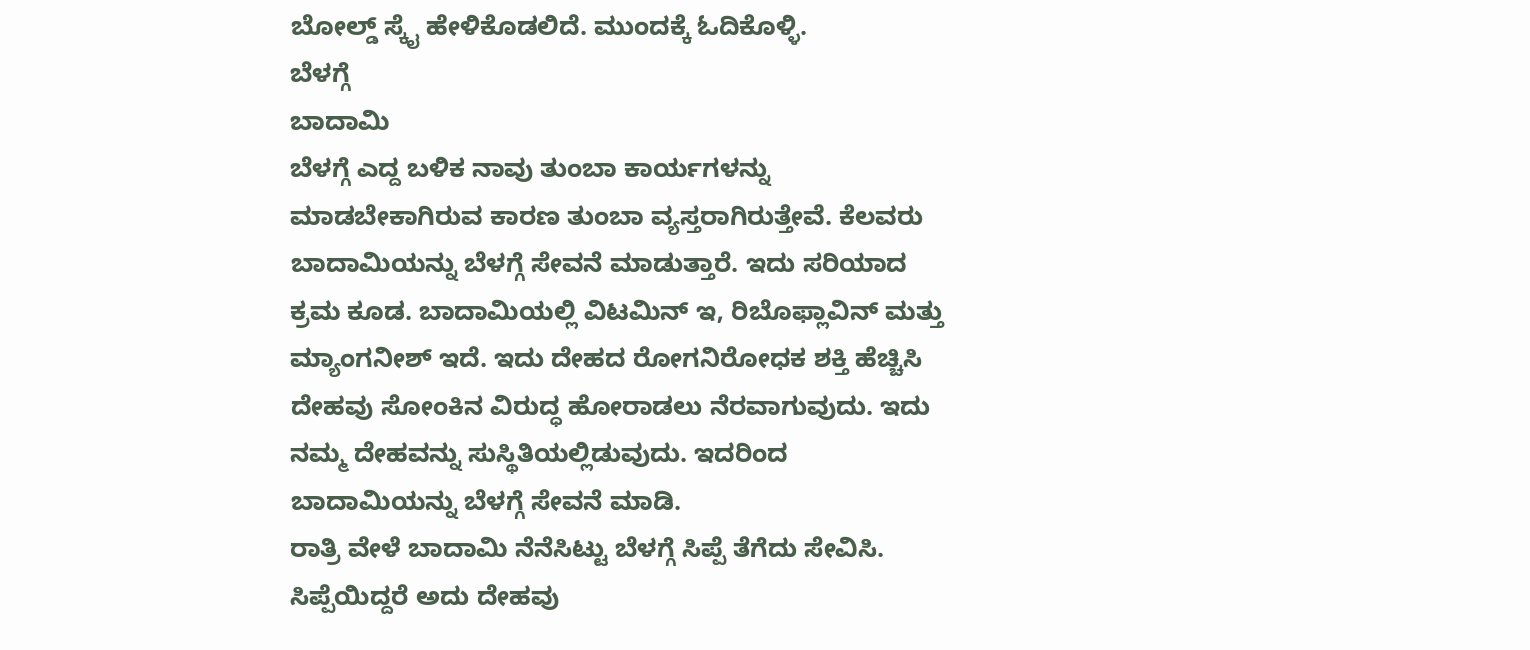ಬೋಲ್ಡ್ ಸ್ಕೈ ಹೇಳಿಕೊಡಲಿದೆ. ಮುಂದಕ್ಕೆ ಓದಿಕೊಳ್ಳಿ.
ಬೆಳಗ್ಗೆ
ಬಾದಾಮಿ
ಬೆಳಗ್ಗೆ ಎದ್ದ ಬಳಿಕ ನಾವು ತುಂಬಾ ಕಾರ್ಯಗಳನ್ನು ಮಾಡಬೇಕಾಗಿರುವ ಕಾರಣ ತುಂಬಾ ವ್ಯಸ್ತರಾಗಿರುತ್ತೇವೆ. ಕೆಲವರು ಬಾದಾಮಿಯನ್ನು ಬೆಳಗ್ಗೆ ಸೇವನೆ ಮಾಡುತ್ತಾರೆ. ಇದು ಸರಿಯಾದ ಕ್ರಮ ಕೂಡ. ಬಾದಾಮಿಯಲ್ಲಿ ವಿಟಮಿನ್ ಇ, ರಿಬೊಫ್ಲಾವಿನ್ ಮತ್ತು ಮ್ಯಾಂಗನೀಶ್ ಇದೆ. ಇದು ದೇಹದ ರೋಗನಿರೋಧಕ ಶಕ್ತಿ ಹೆಚ್ಚಿಸಿ ದೇಹವು ಸೋಂಕಿನ ವಿರುದ್ಧ ಹೋರಾಡಲು ನೆರವಾಗುವುದು. ಇದು ನಮ್ಮ ದೇಹವನ್ನು ಸುಸ್ಥಿತಿಯಲ್ಲಿಡುವುದು. ಇದರಿಂದ ಬಾದಾಮಿಯನ್ನು ಬೆಳಗ್ಗೆ ಸೇವನೆ ಮಾಡಿ.
ರಾತ್ರಿ ವೇಳೆ ಬಾದಾಮಿ ನೆನೆಸಿಟ್ಟು ಬೆಳಗ್ಗೆ ಸಿಪ್ಪೆ ತೆಗೆದು ಸೇವಿಸಿ. ಸಿಪ್ಪೆಯಿದ್ದರೆ ಅದು ದೇಹವು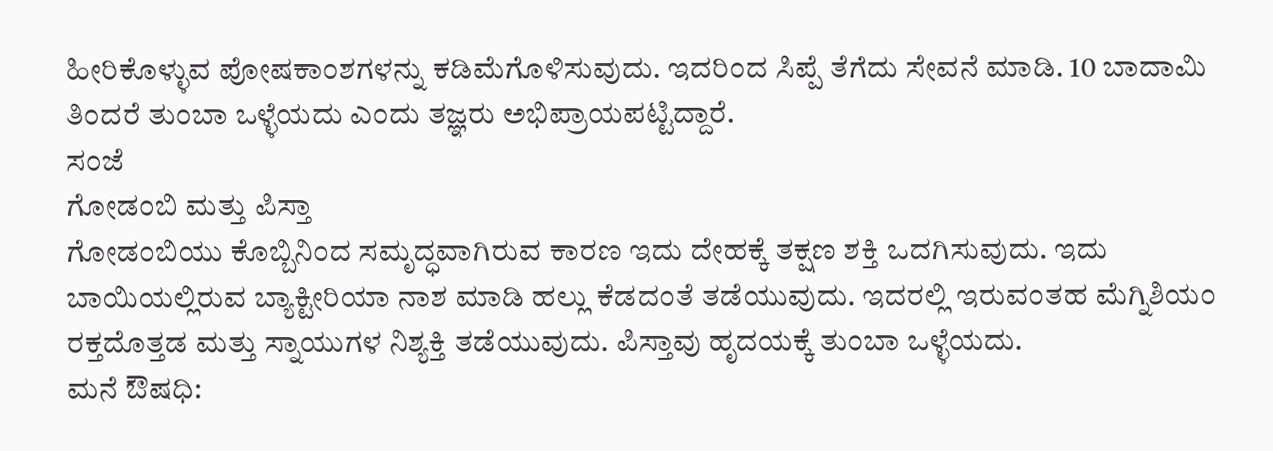ಹೀರಿಕೊಳ್ಳುವ ಪೋಷಕಾಂಶಗಳನ್ನು ಕಡಿಮೆಗೊಳಿಸುವುದು. ಇದರಿಂದ ಸಿಪ್ಪೆ ತೆಗೆದು ಸೇವನೆ ಮಾಡಿ. 10 ಬಾದಾಮಿ ತಿಂದರೆ ತುಂಬಾ ಒಳ್ಳೆಯದು ಎಂದು ತಜ್ಞರು ಅಭಿಪ್ರಾಯಪಟ್ಟಿದ್ದಾರೆ.
ಸಂಜೆ
ಗೋಡಂಬಿ ಮತ್ತು ಪಿಸ್ತಾ
ಗೋಡಂಬಿಯು ಕೊಬ್ಬಿನಿಂದ ಸಮೃದ್ಧವಾಗಿರುವ ಕಾರಣ ಇದು ದೇಹಕ್ಕೆ ತಕ್ಷಣ ಶಕ್ತಿ ಒದಗಿಸುವುದು. ಇದು ಬಾಯಿಯಲ್ಲಿರುವ ಬ್ಯಾಕ್ಟೀರಿಯಾ ನಾಶ ಮಾಡಿ ಹಲ್ಲು ಕೆಡದಂತೆ ತಡೆಯುವುದು. ಇದರಲ್ಲಿ ಇರುವಂತಹ ಮೆಗ್ನಿಶಿಯಂ ರಕ್ತದೊತ್ತಡ ಮತ್ತು ಸ್ನಾಯುಗಳ ನಿಶ್ಯಕ್ತಿ ತಡೆಯುವುದು. ಪಿಸ್ತಾವು ಹೃದಯಕ್ಕೆ ತುಂಬಾ ಒಳ್ಳೆಯದು.
ಮನೆ ಔಷಧಿ: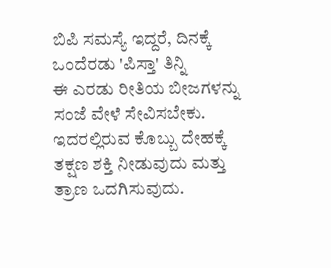ಬಿಪಿ ಸಮಸ್ಯೆ ಇದ್ದರೆ, ದಿನಕ್ಕೆ ಒಂದೆರಡು 'ಪಿಸ್ತಾ' ತಿನ್ನಿ
ಈ ಎರಡು ರೀತಿಯ ಬೀಜಗಳನ್ನು ಸಂಜೆ ವೇಳೆ ಸೇವಿಸಬೇಕು. ಇದರಲ್ಲಿರುವ ಕೊಬ್ಬು ದೇಹಕ್ಕೆ ತಕ್ಷಣ ಶಕ್ತಿ ನೀಡುವುದು ಮತ್ತು ತ್ರಾಣ ಒದಗಿಸುವುದು.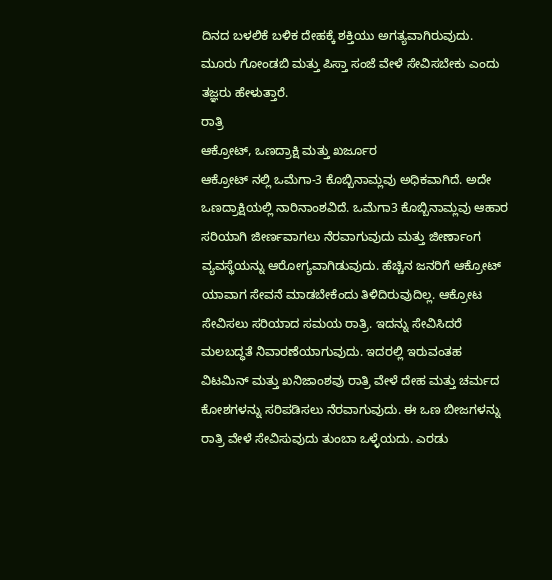ದಿನದ ಬಳಲಿಕೆ ಬಳಿಕ ದೇಹಕ್ಕೆ ಶಕ್ತಿಯು ಅಗತ್ಯವಾಗಿರುವುದು. ಮೂರು ಗೋಂಡಬಿ ಮತ್ತು ಪಿಸ್ತಾ ಸಂಜೆ ವೇಳೆ ಸೇವಿಸಬೇಕು ಎಂದು ತಜ್ಞರು ಹೇಳುತ್ತಾರೆ.
ರಾತ್ರಿ
ಆಕ್ರೋಟ್, ಒಣದ್ರಾಕ್ಷಿ ಮತ್ತು ಖರ್ಜೂರ
ಆಕ್ರೋಟ್ ನಲ್ಲಿ ಒಮೆಗಾ-3 ಕೊಬ್ಬಿನಾಮ್ಲವು ಅಧಿಕವಾಗಿದೆ. ಅದೇ ಒಣದ್ರಾಕ್ಷಿಯಲ್ಲಿ ನಾರಿನಾಂಶವಿದೆ. ಒಮೆಗಾ3 ಕೊಬ್ಬಿನಾಮ್ಲವು ಆಹಾರ ಸರಿಯಾಗಿ ಜೀರ್ಣವಾಗಲು ನೆರವಾಗುವುದು ಮತ್ತು ಜೀರ್ಣಾಂಗ ವ್ಯವಸ್ಥೆಯನ್ನು ಆರೋಗ್ಯವಾಗಿಡುವುದು. ಹೆಚ್ಚಿನ ಜನರಿಗೆ ಆಕ್ರೋಟ್ ಯಾವಾಗ ಸೇವನೆ ಮಾಡಬೇಕೆಂದು ತಿಳಿದಿರುವುದಿಲ್ಲ. ಆಕ್ರೋಟ ಸೇವಿಸಲು ಸರಿಯಾದ ಸಮಯ ರಾತ್ರಿ. ಇದನ್ನು ಸೇವಿಸಿದರೆ ಮಲಬದ್ಧತೆ ನಿವಾರಣೆಯಾಗುವುದು. ಇದರಲ್ಲಿ ಇರುವಂತಹ ವಿಟಮಿನ್ ಮತ್ತು ಖನಿಜಾಂಶವು ರಾತ್ರಿ ವೇಳೆ ದೇಹ ಮತ್ತು ಚರ್ಮದ ಕೋಶಗಳನ್ನು ಸರಿಪಡಿಸಲು ನೆರವಾಗುವುದು. ಈ ಒಣ ಬೀಜಗಳನ್ನು ರಾತ್ರಿ ವೇಳೆ ಸೇವಿಸುವುದು ತುಂಬಾ ಒಳ್ಳೆಯದು. ಎರಡು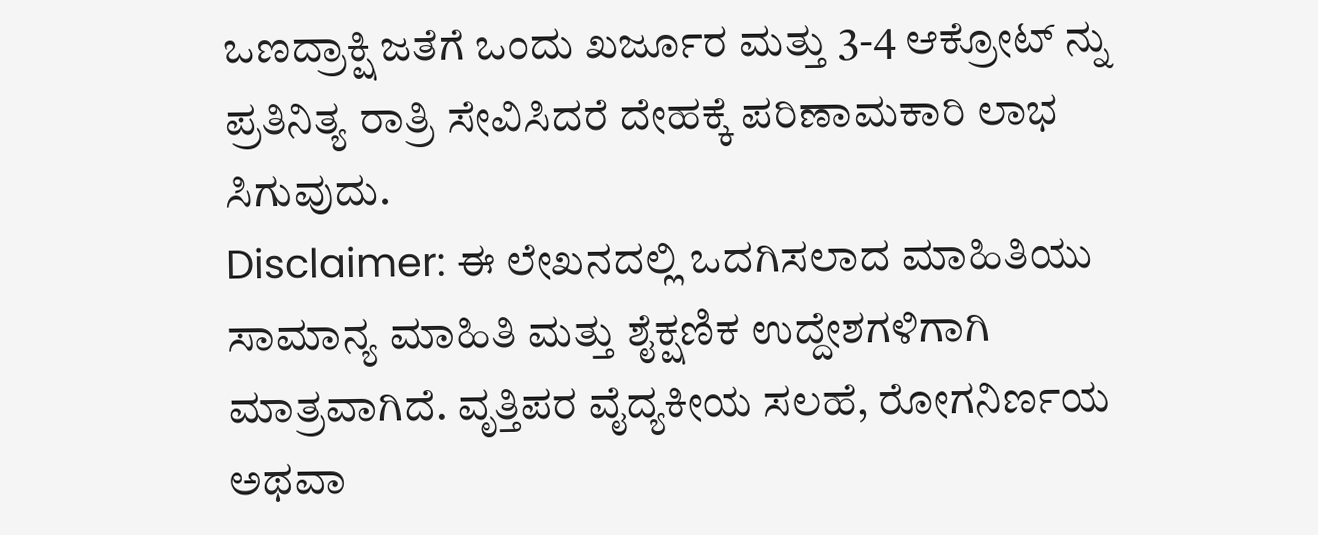ಒಣದ್ರಾಕ್ಷಿ ಜತೆಗೆ ಒಂದು ಖರ್ಜೂರ ಮತ್ತು 3-4 ಆಕ್ರೋಟ್ ನ್ನು ಪ್ರತಿನಿತ್ಯ ರಾತ್ರಿ ಸೇವಿಸಿದರೆ ದೇಹಕ್ಕೆ ಪರಿಣಾಮಕಾರಿ ಲಾಭ ಸಿಗುವುದು.
Disclaimer: ಈ ಲೇಖನದಲ್ಲಿ ಒದಗಿಸಲಾದ ಮಾಹಿತಿಯು ಸಾಮಾನ್ಯ ಮಾಹಿತಿ ಮತ್ತು ಶೈಕ್ಷಣಿಕ ಉದ್ದೇಶಗಳಿಗಾಗಿ ಮಾತ್ರವಾಗಿದೆ. ವೃತ್ತಿಪರ ವೈದ್ಯಕೀಯ ಸಲಹೆ, ರೋಗನಿರ್ಣಯ ಅಥವಾ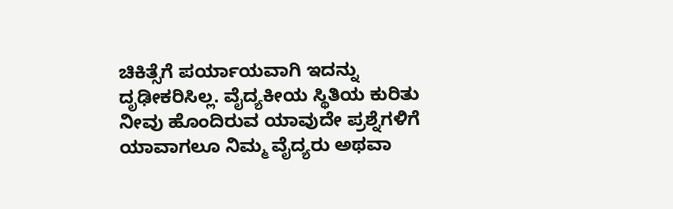ಚಿಕಿತ್ಸೆಗೆ ಪರ್ಯಾಯವಾಗಿ ಇದನ್ನು ದೃಢೀಕರಿಸಿಲ್ಲ. ವೈದ್ಯಕೀಯ ಸ್ಥಿತಿಯ ಕುರಿತು ನೀವು ಹೊಂದಿರುವ ಯಾವುದೇ ಪ್ರಶ್ನೆಗಳಿಗೆ ಯಾವಾಗಲೂ ನಿಮ್ಮ ವೈದ್ಯರು ಅಥವಾ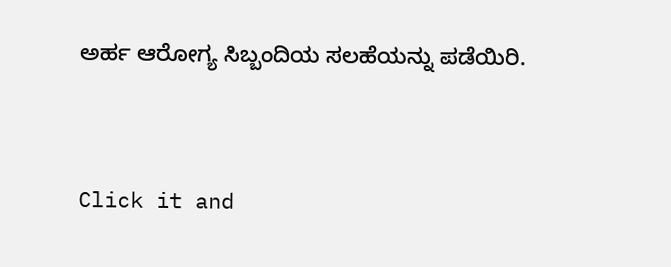ಅರ್ಹ ಆರೋಗ್ಯ ಸಿಬ್ಬಂದಿಯ ಸಲಹೆಯನ್ನು ಪಡೆಯಿರಿ.



Click it and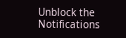Unblock the Notifications